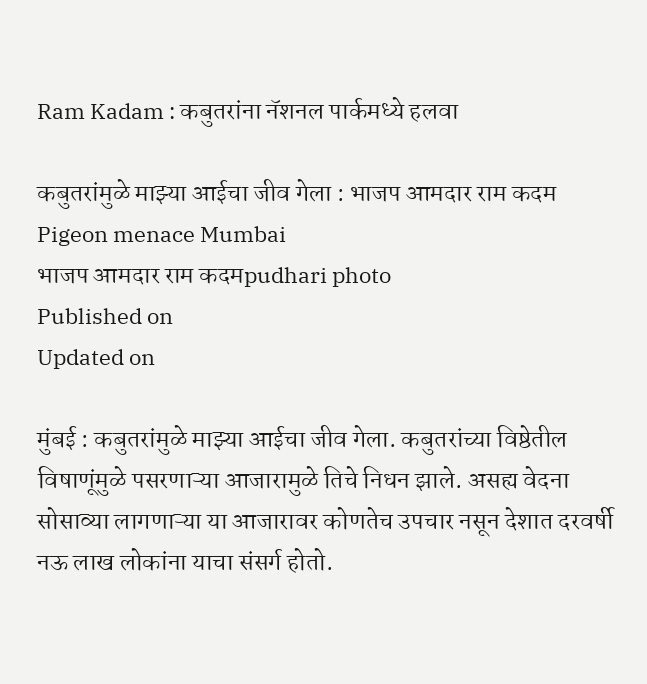Ram Kadam : कबुतरांना नॅशनल पार्कमध्ये हलवा

कबुतरांमुळे माझ्या आईचा जीव गेला : भाजप आमदार राम कदम
Pigeon menace Mumbai
भाजप आमदार राम कदमpudhari photo
Published on
Updated on

मुंबई : कबुतरांमुळे माझ्या आईचा जीव गेला. कबुतरांच्या विष्ठेतील विषाणूंमुळे पसरणाऱ्या आजारामुळे तिचे निधन झाले. असह्य वेदना सोसाव्या लागणाऱ्या या आजारावर कोणतेच उपचार नसून देशात दरवर्षी नऊ लाख लोकांना याचा संसर्ग होतो.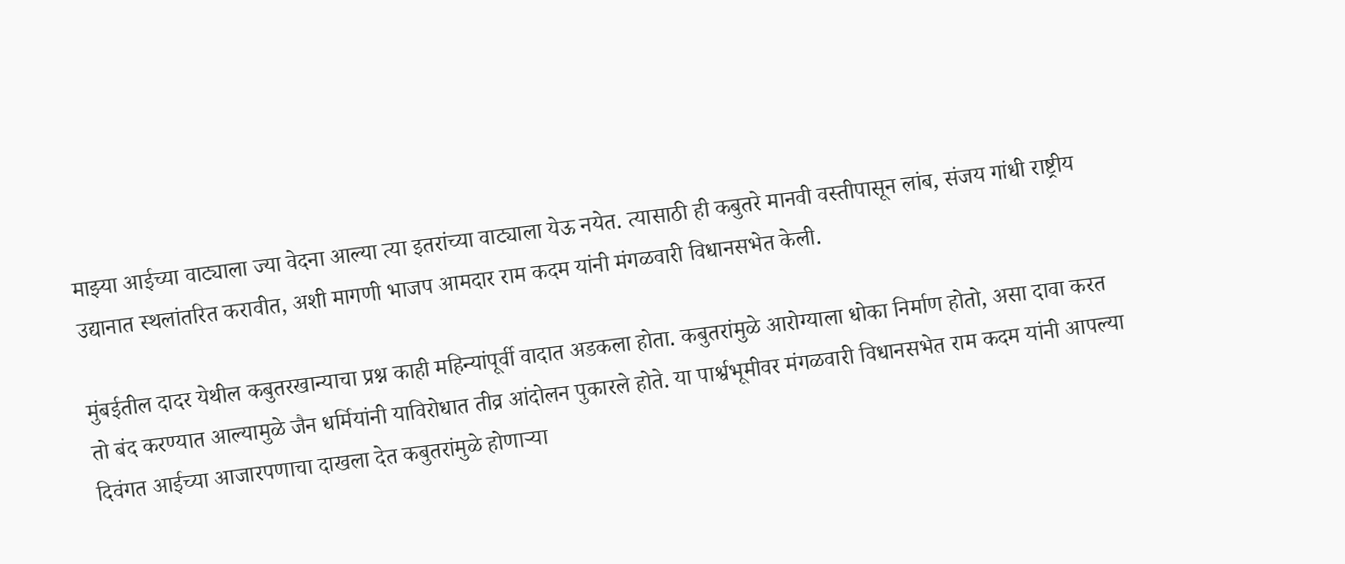माझ्या आईच्या वाट्याला ज्या वेदना आल्या त्या इतरांच्या वाट्याला येऊ नयेत. त्यासाठी ही कबुतरे मानवी वस्तीपासून लांब, संजय गांधी राष्ट्रीय उद्यानात स्थलांतरित करावीत, अशी मागणी भाजप आमदार राम कदम यांनी मंगळवारी विधानसभेत केली.

मुंबईतील दादर येथील कबुतरखान्याचा प्रश्न काही महिन्यांपूर्वी वादात अडकला होता. कबुतरांमुळे आरोग्याला धोका निर्माण होतो, असा दावा करत तो बंद करण्यात आल्यामुळे जैन धर्मियांनी याविरोधात तीव्र आंदोलन पुकारले होते. या पार्श्वभूमीवर मंगळवारी विधानसभेत राम कदम यांनी आपल्या दिवंगत आईच्या आजारपणाचा दाखला देत कबुतरांमुळे होणाऱ्या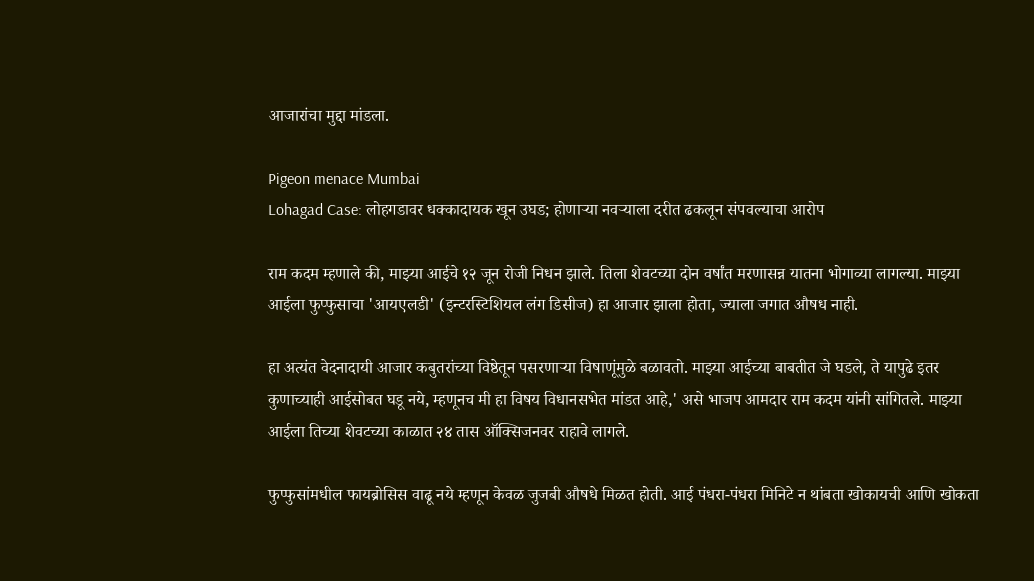आजारांचा मुद्दा मांडला.

Pigeon menace Mumbai
Lohagad Case: लोहगडावर धक्कादायक खून उघड; होणाऱ्या नवऱ्याला दरीत ढकलून संपवल्याचा आरोप

राम कदम म्हणाले की, माझ्या आईचे १२ जून रोजी निधन झाले. तिला शेवटच्या दोन वर्षांत मरणासन्न यातना भोगाव्या लागल्या. माझ्या आईला फुप्फुसाचा 'आयएलडी' (इन्टरस्टिशियल लंग डिसीज) हा आजार झाला होता, ज्याला जगात औषध नाही.

हा अत्यंत वेदनादायी आजार कबुतरांच्या विष्ठेतून पसरणाऱ्या विषाणूंमुळे बळावतो. माझ्या आईच्या बाबतीत जे घडले, ते यापुढे इतर कुणाच्याही आईसोबत घडू नये, म्हणूनच मी हा विषय विधानसभेत मांडत आहे,' असे भाजप आमदार राम कदम यांनी सांगितले. माझ्या आईला तिच्या शेवटच्या काळात २४ तास ऑक्सिजनवर राहावे लागले.

फुप्फुसांमधील फायब्रोसिस वाढू नये म्हणून केवळ जुजबी औषधे मिळत होती. आई पंधरा-पंधरा मिनिटे न थांबता खोकायची आणि खोकता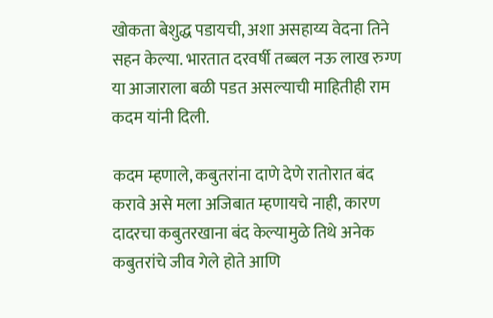खोकता बेशुद्ध पडायची, अशा असहाय्य वेदना तिने सहन केल्या. भारतात दरवर्षी तब्बल नऊ लाख रुग्ण या आजाराला बळी पडत असल्याची माहितीही राम कदम यांनी दिली.

कदम म्हणाले, कबुतरांना दाणे देणे रातोरात बंद करावे असे मला अजिबात म्हणायचे नाही, कारण दादरचा कबुतरखाना बंद केल्यामुळे तिथे अनेक कबुतरांचे जीव गेले होते आणि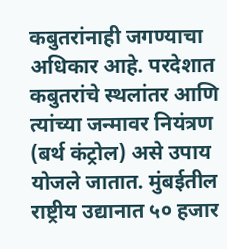कबुतरांनाही जगण्याचा अधिकार आहे. परदेशात कबुतरांचे स्थलांतर आणि त्यांच्या जन्मावर नियंत्रण (बर्थ कंट्रोल) असे उपाय योजले जातात. मुंबईतील राष्ट्रीय उद्यानात ५० हजार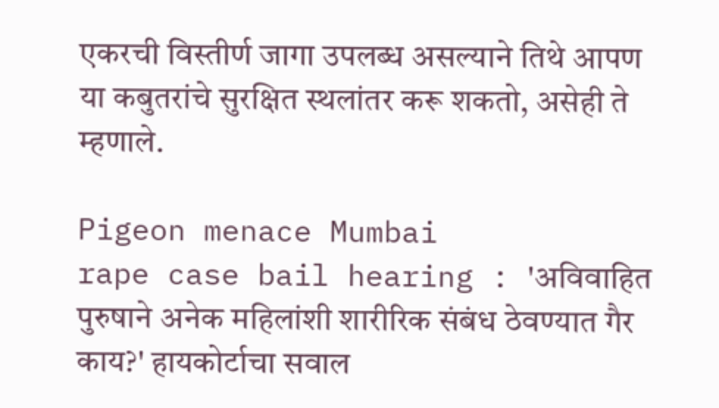एकरची विस्तीर्ण जागा उपलब्ध असल्याने तिथे आपण या कबुतरांचे सुरक्षित स्थलांतर करू शकतो, असेही ते म्हणाले.

Pigeon menace Mumbai
rape case bail hearing : 'अविवाहित पुरुषाने अनेक महिलांशी शारीरिक संबंध ठेवण्यात गैर काय?' हायकोर्टाचा सवाल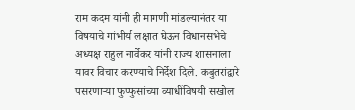राम कदम यांनी ही मागणी मांडल्यानंतर या विषयाचे गांभीर्य लक्षात घेऊन विधानसभेचे अध्यक्ष राहुल नार्वेकर यांनी राज्य शासनाला यावर विचार करण्याचे निर्देश दिले. कबुतरांद्वारे पसरणाऱ्या फुप्फुसांच्या व्याधींविषयी सखोल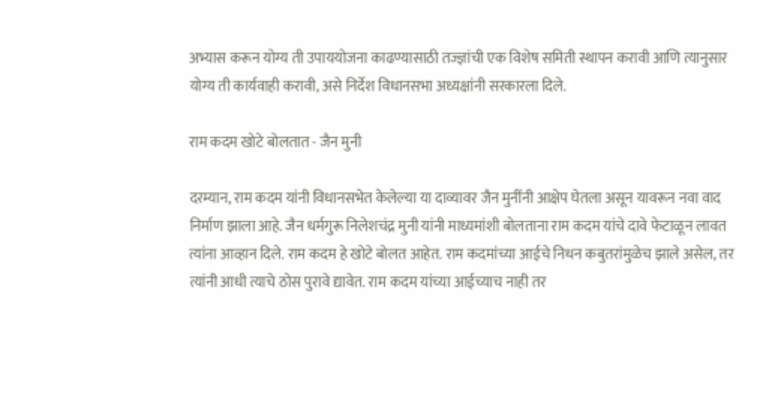अभ्यास करून योग्य ती उपाययोजना काढण्यासाठी तज्ज्ञांची एक विशेष समिती स्थापन करावी आणि त्यानुसार योग्य ती कार्यवाही करावी, असे निर्देश विधानसभा अध्यक्षांनी सरकारला दिले.

राम कदम खोटे बोलतात - जैन मुनी

दरम्यान, राम कदम यांनी विधानसभेत केलेल्या या दाव्यावर जैन मुनींनी आक्षेप घेतला असून यावरून नवा वाद निर्माण झाला आहे. जैन धर्मगुरू निलेशचंद्र मुनी यांनी माध्यमांशी बोलताना राम कदम यांचे दावे फेटाळून लावत त्यांना आव्हान दिले. राम कदम हे खोटे बोलत आहेत. राम कदमांच्या आईचे निधन कबुतरांमुळेच झाले असेल, तर त्यांनी आधी त्याचे ठोस पुरावे द्यावेत. राम कदम यांच्या आईच्याच नाही तर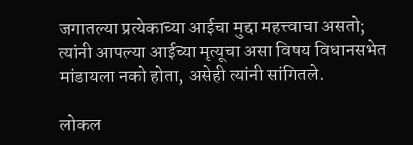जगातल्या प्रत्येकाच्या आईचा मुद्दा महत्त्वाचा असतो; त्यांनी आपल्या आईच्या मृत्यूचा असा विषय विधानसभेत मांडायला नको होता, असेही त्यांनी सांगितले.

लोकल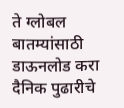ते ग्लोबल बातम्यांसाठी डाऊनलोड करा दैनिक पुढारीचे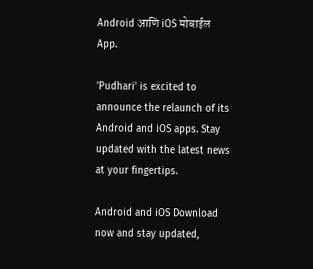Android आणि iOS मोबाईल App.

'Pudhari' is excited to announce the relaunch of its Android and iOS apps. Stay updated with the latest news at your fingertips.

Android and iOS Download now and stay updated,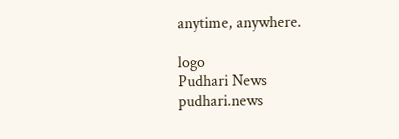anytime, anywhere.

logo
Pudhari News
pudhari.news